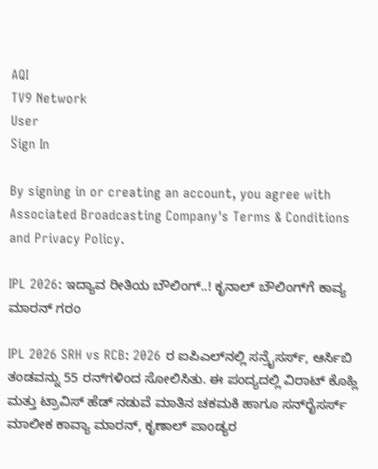AQI
TV9 Network
User
Sign In

By signing in or creating an account, you agree with Associated Broadcasting Company's Terms & Conditions and Privacy Policy.

IPL 2026: ಇದ್ಯಾವ ರೀತಿಯ ಬೌಲಿಂಗ್..! ಕೃನಾಲ್ ಬೌಲಿಂಗ್‌ಗೆ ಕಾವ್ಯ ಮಾರನ್ ಗರಂ

IPL 2026 SRH vs RCB: 2026 ರ ಐಪಿಎಲ್‌ನಲ್ಲಿ ಸನ್ರೈಸರ್ಸ್, ಆರ್ಸಿಬಿ ತಂಡವನ್ನು 55 ರನ್‌ಗಳಿಂದ ಸೋಲಿಸಿತು. ಈ ಪಂದ್ಯದಲ್ಲಿ ವಿರಾಟ್ ಕೊಹ್ಲಿ ಮತ್ತು ಟ್ರಾವಿಸ್ ಹೆಡ್ ನಡುವೆ ಮಾತಿನ ಚಕಮಕಿ ಹಾಗೂ ಸನ್‌ರೈಸರ್ಸ್ ಮಾಲೀಕ ಕಾವ್ಯಾ ಮಾರನ್, ಕೃಣಾಲ್ ಪಾಂಡ್ಯರ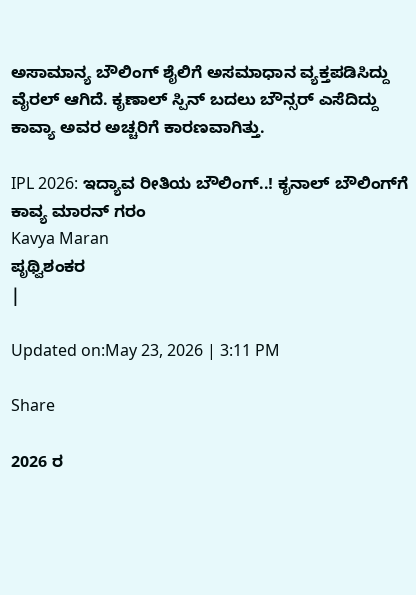ಅಸಾಮಾನ್ಯ ಬೌಲಿಂಗ್ ಶೈಲಿಗೆ ಅಸಮಾಧಾನ ವ್ಯಕ್ತಪಡಿಸಿದ್ದು ವೈರಲ್ ಆಗಿದೆ. ಕೃಣಾಲ್ ಸ್ಪಿನ್ ಬದಲು ಬೌನ್ಸರ್ ಎಸೆದಿದ್ದು ಕಾವ್ಯಾ ಅವರ ಅಚ್ಚರಿಗೆ ಕಾರಣವಾಗಿತ್ತು.

IPL 2026: ಇದ್ಯಾವ ರೀತಿಯ ಬೌಲಿಂಗ್..! ಕೃನಾಲ್ ಬೌಲಿಂಗ್‌ಗೆ ಕಾವ್ಯ ಮಾರನ್ ಗರಂ
Kavya Maran
ಪೃಥ್ವಿಶಂಕರ
|

Updated on:May 23, 2026 | 3:11 PM

Share

2026 ರ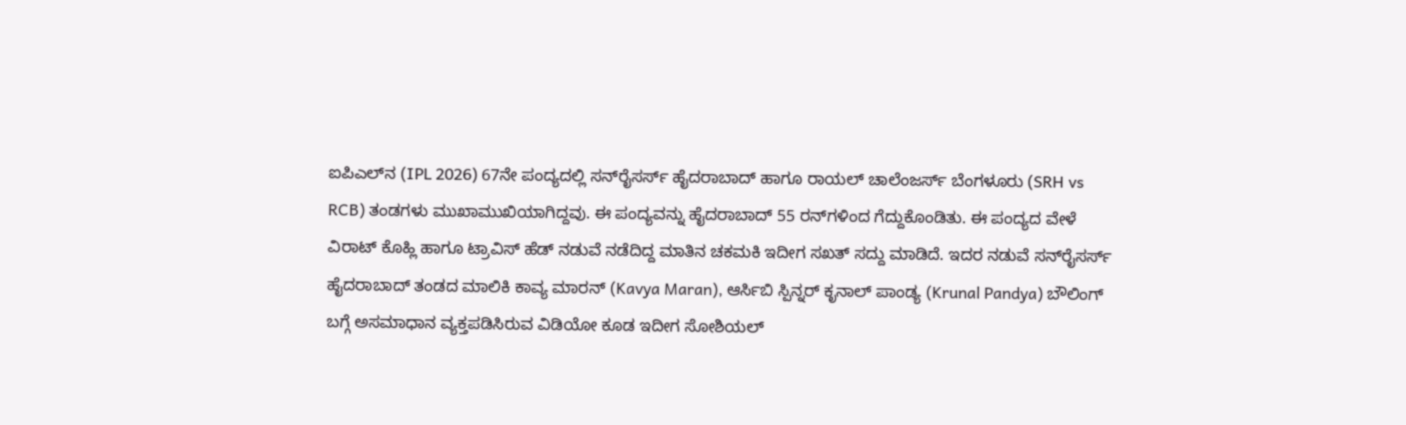ಐಪಿಎಲ್‌ನ (IPL 2026) 67ನೇ ಪಂದ್ಯದಲ್ಲಿ ಸನ್‌ರೈಸರ್ಸ್ ಹೈದರಾಬಾದ್ ಹಾಗೂ ರಾಯಲ್ ಚಾಲೆಂಜರ್ಸ್ ಬೆಂಗಳೂರು (SRH vs RCB) ತಂಡಗಳು ಮುಖಾಮುಖಿಯಾಗಿದ್ದವು. ಈ ಪಂದ್ಯವನ್ನು ಹೈದರಾಬಾದ್ 55 ರನ್‌ಗಳಿಂದ ಗೆದ್ದುಕೊಂಡಿತು. ಈ ಪಂದ್ಯದ ವೇಳೆ ವಿರಾಟ್ ಕೊಹ್ಲಿ ಹಾಗೂ ಟ್ರಾವಿಸ್ ಹೆಡ್ ನಡುವೆ ನಡೆದಿದ್ದ ಮಾತಿನ ಚಕಮಕಿ ಇದೀಗ ಸಖತ್ ಸದ್ದು ಮಾಡಿದೆ. ಇದರ ನಡುವೆ ಸನ್‌ರೈಸರ್ಸ್ ಹೈದರಾಬಾದ್ ತಂಡದ ಮಾಲಿಕಿ ಕಾವ್ಯ ಮಾರನ್ (Kavya Maran), ಆರ್ಸಿಬಿ ಸ್ಪಿನ್ನರ್ ಕೃನಾಲ್ ಪಾಂಡ್ಯ (Krunal Pandya) ಬೌಲಿಂಗ್ ಬಗ್ಗೆ ಅಸಮಾಧಾನ ವ್ಯಕ್ತಪಡಿಸಿರುವ ವಿಡಿಯೋ ಕೂಡ ಇದೀಗ ಸೋಶಿಯಲ್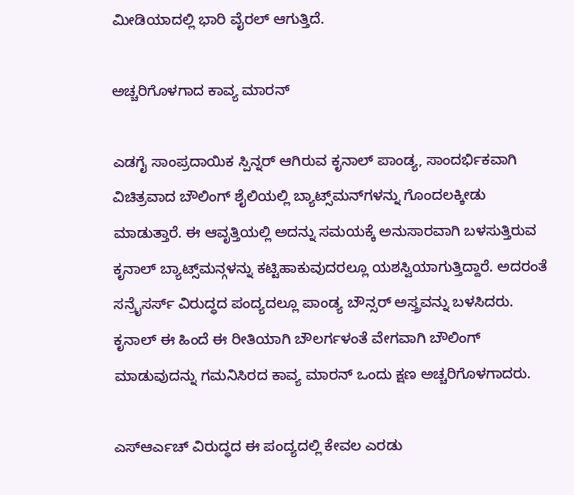ಮೀಡಿಯಾದಲ್ಲಿ ಭಾರಿ ವೈರಲ್ ಆಗುತ್ತಿದೆ.

ಅಚ್ಚರಿಗೊಳಗಾದ ಕಾವ್ಯ ಮಾರನ್

ಎಡಗೈ ಸಾಂಪ್ರದಾಯಿಕ ಸ್ಪಿನ್ನರ್ ಆಗಿರುವ ಕೃನಾಲ್ ಪಾಂಡ್ಯ, ಸಾಂದರ್ಭಿಕವಾಗಿ ವಿಚಿತ್ರವಾದ ಬೌಲಿಂಗ್ ಶೈಲಿಯಲ್ಲಿ ಬ್ಯಾಟ್ಸ್‌ಮನ್‌ಗಳನ್ನು ಗೊಂದಲಕ್ಕೀಡು ಮಾಡುತ್ತಾರೆ. ಈ ಆವೃತ್ತಿಯಲ್ಲಿ ಅದನ್ನು ಸಮಯಕ್ಕೆ ಅನುಸಾರವಾಗಿ ಬಳಸುತ್ತಿರುವ ಕೃನಾಲ್ ಬ್ಯಾಟ್ಸ್‌ಮನ್ಗಳನ್ನು ಕಟ್ಟಿಹಾಕುವುದರಲ್ಲೂ ಯಶಸ್ವಿಯಾಗುತ್ತಿದ್ದಾರೆ. ಅದರಂತೆ ಸನ್ರೈಸರ್ಸ್ ವಿರುದ್ಧದ ಪಂದ್ಯದಲ್ಲೂ ಪಾಂಡ್ಯ ಬೌನ್ಸರ್ ಅಸ್ತ್ರವನ್ನು ಬಳಸಿದರು. ಕೃನಾಲ್ ಈ ಹಿಂದೆ ಈ ರೀತಿಯಾಗಿ ಬೌಲರ್ಗಳಂತೆ ವೇಗವಾಗಿ ಬೌಲಿಂಗ್ ಮಾಡುವುದನ್ನು ಗಮನಿಸಿರದ ಕಾವ್ಯ ಮಾರನ್ ಒಂದು ಕ್ಷಣ ಅಚ್ಚರಿಗೊಳಗಾದರು.

ಎಸ್ಆರ್ಎಚ್ ವಿರುದ್ಧದ ಈ ಪಂದ್ಯದಲ್ಲಿ ಕೇವಲ ಎರಡು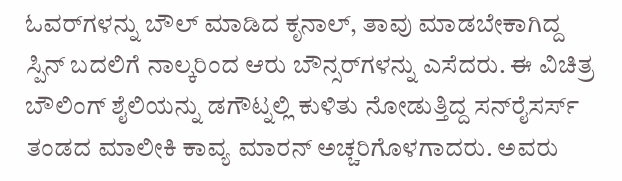ಓವರ್‌ಗಳನ್ನು ಬೌಲ್ ಮಾಡಿದ ಕೃನಾಲ್, ತಾವು ಮಾಡಬೇಕಾಗಿದ್ದ ಸ್ಪಿನ್ ಬದಲಿಗೆ ನಾಲ್ಕರಿಂದ ಆರು ಬೌನ್ಸರ್‌ಗಳನ್ನು ಎಸೆದರು. ಈ ವಿಚಿತ್ರ ಬೌಲಿಂಗ್ ಶೈಲಿಯನ್ನು ಡಗೌಟ್ನಲ್ಲಿ ಕುಳಿತು ನೋಡುತ್ತಿದ್ದ ಸನ್‌ರೈಸರ್ಸ್ ತಂಡದ ಮಾಲೀಕಿ ಕಾವ್ಯ ಮಾರನ್ ಅಚ್ಚರಿಗೊಳಗಾದರು. ಅವರು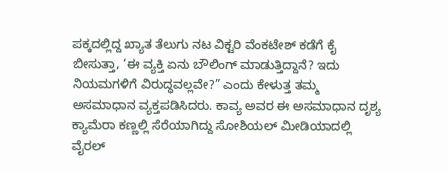ಪಕ್ಕದಲ್ಲಿದ್ದ ಖ್ಯಾತ ತೆಲುಗು ನಟ ವಿಕ್ಟರಿ ವೆಂಕಟೇಶ್ ಕಡೆಗೆ ಕೈ ಬೀಸುತ್ತಾ, ‘ಈ ವ್ಯಕ್ತಿ ಏನು ಬೌಲಿಂಗ್ ಮಾಡುತ್ತಿದ್ದಾನೆ? ಇದು ನಿಯಮಗಳಿಗೆ ವಿರುದ್ಧವಲ್ಲವೇ?” ಎಂದು ಕೇಳುತ್ತ ತಮ್ಮ ಅಸಮಾಧಾನ ವ್ಯಕ್ತಪಡಿಸಿದರು. ಕಾವ್ಯ ಅವರ ಈ ಅಸಮಾಧಾನ ದೃಶ್ಯ ಕ್ಯಾಮೆರಾ ಕಣ್ಣಲ್ಲಿ ಸೆರೆಯಾಗಿದ್ದು ಸೋಶಿಯಲ್ ಮೀಡಿಯಾದಲ್ಲಿ ವೈರಲ್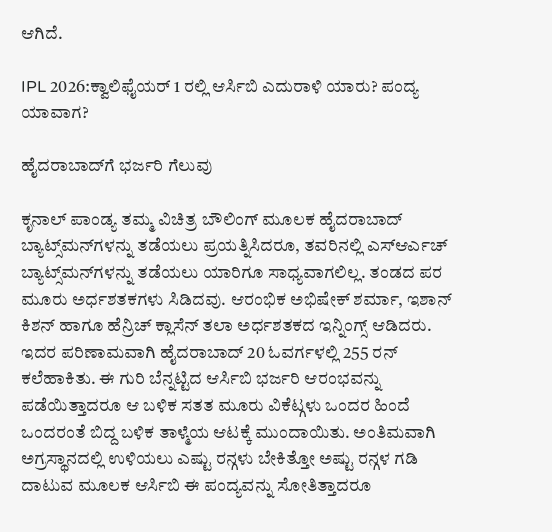ಆಗಿದೆ.

IPL 2026:ಕ್ವಾಲಿಫೈಯರ್ 1 ರಲ್ಲಿ ಆರ್ಸಿಬಿ ಎದುರಾಳಿ ಯಾರು? ಪಂದ್ಯ ಯಾವಾಗ?

ಹೈದರಾಬಾದ್‌ಗೆ ಭರ್ಜರಿ ಗೆಲುವು

ಕೃನಾಲ್ ಪಾಂಡ್ಯ ತಮ್ಮ ವಿಚಿತ್ರ ಬೌಲಿಂಗ್ ಮೂಲಕ ಹೈದರಾಬಾದ್ ಬ್ಯಾಟ್ಸ್‌ಮನ್‌ಗಳನ್ನು ತಡೆಯಲು ಪ್ರಯತ್ನಿಸಿದರೂ, ತವರಿನಲ್ಲಿ ಎಸ್ಆರ್ಎಚ್ ಬ್ಯಾಟ್ಸ್‌ಮನ್‌ಗಳನ್ನು ತಡೆಯಲು ಯಾರಿಗೂ ಸಾಧ್ಯವಾಗಲಿಲ್ಲ. ತಂಡದ ಪರ ಮೂರು ಅರ್ಧಶತಕಗಳು ಸಿಡಿದವು. ಆರಂಭಿಕ ಅಭಿಷೇಕ್ ಶರ್ಮಾ, ಇಶಾನ್ ಕಿಶನ್ ಹಾಗೂ ಹೆನ್ರಿಚ್ ಕ್ಲಾಸೆನ್ ತಲಾ ಅರ್ಧಶತಕದ ಇನ್ನಿಂಗ್ಸ್ ಆಡಿದರು. ಇದರ ಪರಿಣಾಮವಾಗಿ ಹೈದರಾಬಾದ್‌ 20 ಓವರ್ಗಳಲ್ಲಿ 255 ರನ್ ಕಲೆಹಾಕಿತು. ಈ ಗುರಿ ಬೆನ್ನಟ್ಟಿದ ಆರ್ಸಿಬಿ ಭರ್ಜರಿ ಆರಂಭವನ್ನು ಪಡೆಯಿತ್ತಾದರೂ ಆ ಬಳಿಕ ಸತತ ಮೂರು ವಿಕೆಟ್ಗಳು ಒಂದರ ಹಿಂದೆ ಒಂದರಂತೆ ಬಿದ್ದ ಬಳಿಕ ತಾಳ್ಮೆಯ ಆಟಕ್ಕೆ ಮುಂದಾಯಿತು. ಅಂತಿಮವಾಗಿ ಅಗ್ರಸ್ಥಾನದಲ್ಲಿ ಉಳಿಯಲು ಎಷ್ಟು ರನ್ಗಳು ಬೇಕಿತ್ತೋ ಅಷ್ಟು ರನ್ಗಳ ಗಡಿ ದಾಟುವ ಮೂಲಕ ಆರ್ಸಿಬಿ ಈ ಪಂದ್ಯವನ್ನು ಸೋತಿತ್ತಾದರೂ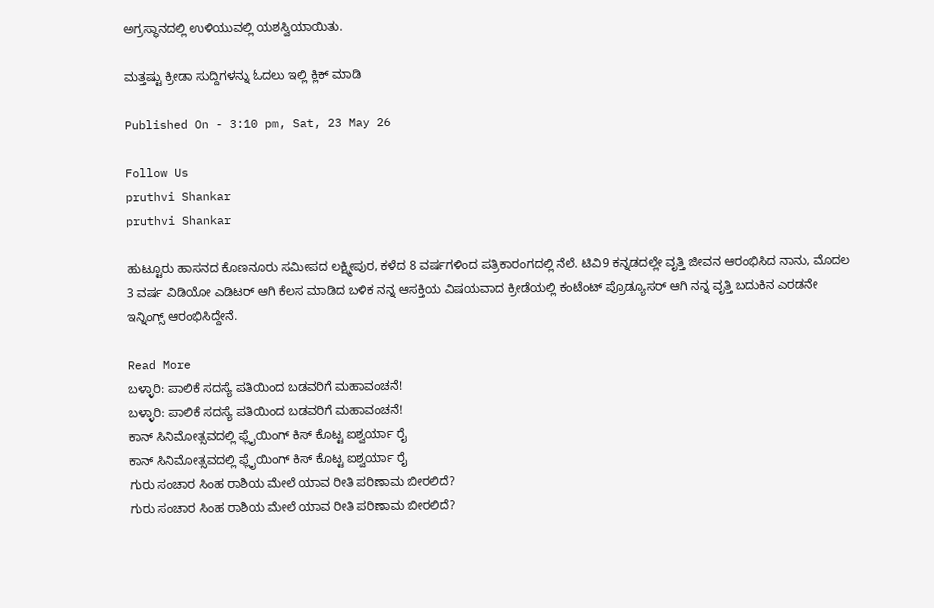ಅಗ್ರಸ್ಥಾನದಲ್ಲಿ ಉಳಿಯುವಲ್ಲಿ ಯಶಸ್ವಿಯಾಯಿತು.

ಮತ್ತಷ್ಟು ಕ್ರೀಡಾ ಸುದ್ದಿಗಳನ್ನು ಓದಲು ಇಲ್ಲಿ ಕ್ಲಿಕ್ ಮಾಡಿ

Published On - 3:10 pm, Sat, 23 May 26

Follow Us
pruthvi Shankar
pruthvi Shankar

ಹುಟ್ಟೂರು ಹಾಸನದ ಕೊಣನೂರು ಸಮೀಪದ ಲಕ್ಷ್ಮೀಪುರ, ಕಳೆದ 8 ವರ್ಷಗಳಿಂದ ಪತ್ರಿಕಾರಂಗದಲ್ಲಿ ನೆಲೆ. ಟಿವಿ9 ಕನ್ನಡದಲ್ಲೇ ವೃತ್ತಿ ಜೀವನ ಆರಂಭಿಸಿದ ನಾನು, ಮೊದಲ 3 ವರ್ಷ ವಿಡಿಯೋ ಎಡಿಟರ್ ಆಗಿ ಕೆಲಸ ಮಾಡಿದ ಬಳಿಕ ನನ್ನ ಆಸಕ್ತಿಯ ವಿಷಯವಾದ ಕ್ರೀಡೆಯಲ್ಲಿ ಕಂಟೆಂಟ್ ಪ್ರೊಡ್ಯೂಸರ್ ಆಗಿ ನನ್ನ ವೃತ್ತಿ ಬದುಕಿನ ಎರಡನೇ ಇನ್ನಿಂಗ್ಸ್ ಆರಂಭಿಸಿದ್ದೇನೆ.

Read More
ಬಳ್ಳಾರಿ: ಪಾಲಿಕೆ ಸದಸ್ಯೆ ಪತಿಯಿಂದ ಬಡವರಿಗೆ ಮಹಾವಂಚನೆ!
ಬಳ್ಳಾರಿ: ಪಾಲಿಕೆ ಸದಸ್ಯೆ ಪತಿಯಿಂದ ಬಡವರಿಗೆ ಮಹಾವಂಚನೆ!
ಕಾನ್ ಸಿನಿಮೋತ್ಸವದಲ್ಲಿ ಫ್ಲೈಯಿಂಗ್ ಕಿಸ್ ಕೊಟ್ಟ ಐಶ್ವರ್ಯಾ ರೈ
ಕಾನ್ ಸಿನಿಮೋತ್ಸವದಲ್ಲಿ ಫ್ಲೈಯಿಂಗ್ ಕಿಸ್ ಕೊಟ್ಟ ಐಶ್ವರ್ಯಾ ರೈ
ಗುರು ಸಂಚಾರ ಸಿಂಹ ರಾಶಿಯ ಮೇಲೆ ಯಾವ ರೀತಿ ಪರಿಣಾಮ ಬೀರಲಿದೆ?
ಗುರು ಸಂಚಾರ ಸಿಂಹ ರಾಶಿಯ ಮೇಲೆ ಯಾವ ರೀತಿ ಪರಿಣಾಮ ಬೀರಲಿದೆ?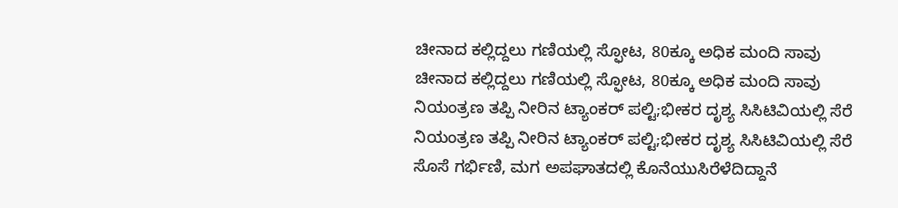ಚೀನಾದ ಕಲ್ಲಿದ್ದಲು ಗಣಿಯಲ್ಲಿ ಸ್ಫೋಟ, 80ಕ್ಕೂ ಅಧಿಕ ಮಂದಿ ಸಾವು
ಚೀನಾದ ಕಲ್ಲಿದ್ದಲು ಗಣಿಯಲ್ಲಿ ಸ್ಫೋಟ, 80ಕ್ಕೂ ಅಧಿಕ ಮಂದಿ ಸಾವು
ನಿಯಂತ್ರಣ ತಪ್ಪಿ ನೀರಿನ ಟ್ಯಾಂಕರ್ ಪಲ್ಟಿ;ಭೀಕರ ದೃಶ್ಯ ಸಿಸಿಟಿವಿಯಲ್ಲಿ ಸೆರೆ
ನಿಯಂತ್ರಣ ತಪ್ಪಿ ನೀರಿನ ಟ್ಯಾಂಕರ್ ಪಲ್ಟಿ;ಭೀಕರ ದೃಶ್ಯ ಸಿಸಿಟಿವಿಯಲ್ಲಿ ಸೆರೆ
ಸೊಸೆ ಗರ್ಭಿಣಿ, ಮಗ ಅಪಘಾತದಲ್ಲಿ ಕೊನೆಯುಸಿರೆಳೆದಿದ್ದಾನೆ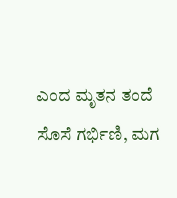ಎಂದ ಮೃತನ ತಂದೆ
ಸೊಸೆ ಗರ್ಭಿಣಿ, ಮಗ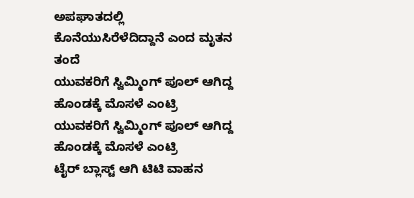ಅಪಘಾತದಲ್ಲಿ ಕೊನೆಯುಸಿರೆಳೆದಿದ್ದಾನೆ ಎಂದ ಮೃತನ ತಂದೆ
ಯುವಕರಿಗೆ ಸ್ವಿಮ್ಮಿಂಗ್ ಪೂಲ್ ಆಗಿದ್ದ ಹೊಂಡಕ್ಕೆ ಮೊಸಳೆ ಎಂಟ್ರಿ
ಯುವಕರಿಗೆ ಸ್ವಿಮ್ಮಿಂಗ್ ಪೂಲ್ ಆಗಿದ್ದ ಹೊಂಡಕ್ಕೆ ಮೊಸಳೆ ಎಂಟ್ರಿ
ಟೈರ್ ಬ್ಲಾಸ್ಟ್ ಆಗಿ ಟಿಟಿ ವಾಹನ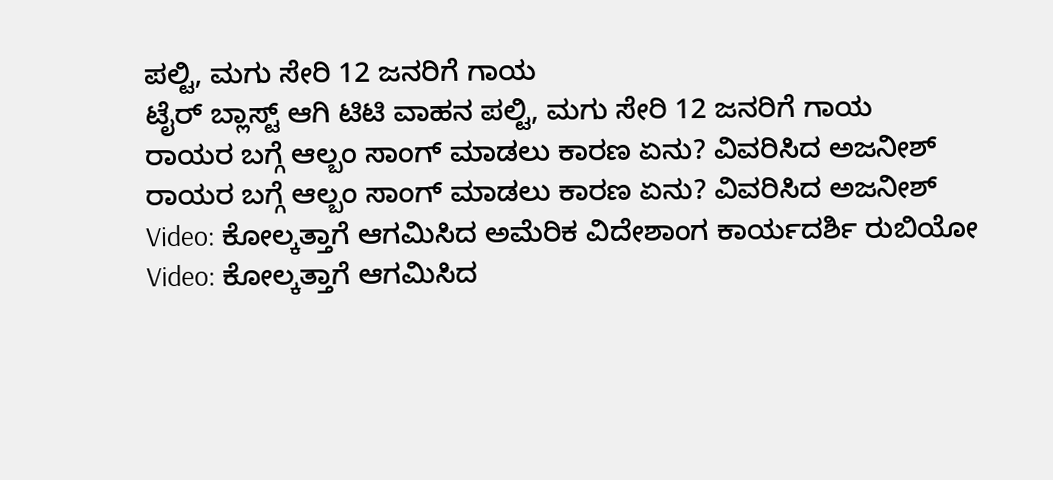ಪಲ್ಟಿ, ಮಗು ಸೇರಿ 12 ಜನರಿಗೆ ಗಾಯ
ಟೈರ್ ಬ್ಲಾಸ್ಟ್ ಆಗಿ ಟಿಟಿ ವಾಹನ ಪಲ್ಟಿ, ಮಗು ಸೇರಿ 12 ಜನರಿಗೆ ಗಾಯ
ರಾಯರ ಬಗ್ಗೆ ಆಲ್ಬಂ ಸಾಂಗ್ ಮಾಡಲು ಕಾರಣ ಏನು? ವಿವರಿಸಿದ ಅಜನೀಶ್
ರಾಯರ ಬಗ್ಗೆ ಆಲ್ಬಂ ಸಾಂಗ್ ಮಾಡಲು ಕಾರಣ ಏನು? ವಿವರಿಸಿದ ಅಜನೀಶ್
Video: ಕೋಲ್ಕತ್ತಾಗೆ ಆಗಮಿಸಿದ ಅಮೆರಿಕ ವಿದೇಶಾಂಗ ಕಾರ್ಯದರ್ಶಿ ರುಬಿಯೋ
Video: ಕೋಲ್ಕತ್ತಾಗೆ ಆಗಮಿಸಿದ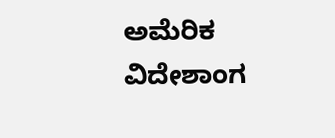ಅಮೆರಿಕ ವಿದೇಶಾಂಗ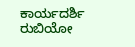ಕಾರ್ಯದರ್ಶಿ ರುಬಿಯೋ